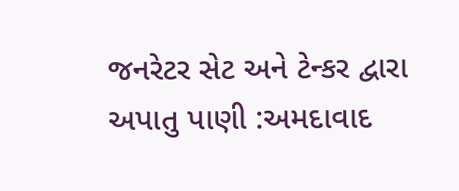જનરેટર સેટ અને ટેન્કર દ્વારા અપાતુ પાણી :અમદાવાદ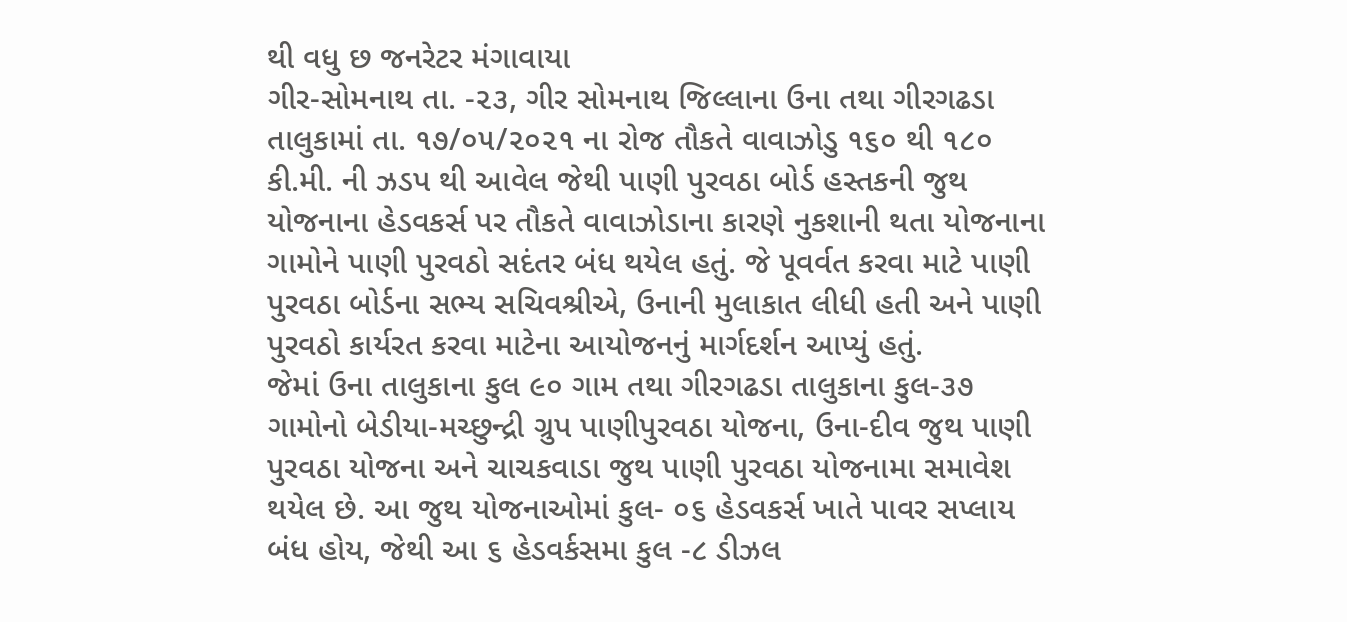થી વધુ છ જનરેટર મંગાવાયા
ગીર-સોમનાથ તા. -૨૩, ગીર સોમનાથ જિલ્લાના ઉના તથા ગીરગઢડા તાલુકામાં તા. ૧૭/૦૫/૨૦૨૧ ના રોજ તૌકતે વાવાઝોડુ ૧૬૦ થી ૧૮૦ કી.મી. ની ઝડપ થી આવેલ જેથી પાણી પુરવઠા બોર્ડ હસ્તકની જુથ યોજનાના હેડવકર્સ પર તૌકતે વાવાઝોડાના કારણે નુકશાની થતા યોજનાના ગામોને પાણી પુરવઠો સદંતર બંધ થયેલ હતું. જે પૂવર્વત કરવા માટે પાણી પુરવઠા બોર્ડના સભ્ય સચિવશ્રીએ, ઉનાની મુલાકાત લીધી હતી અને પાણી પુરવઠો કાર્યરત કરવા માટેના આયોજનનું માર્ગદર્શન આપ્યું હતું.
જેમાં ઉના તાલુકાના કુલ ૯૦ ગામ તથા ગીરગઢડા તાલુકાના કુલ-૩૭ ગામોનો બેડીયા-મચ્છુન્દ્રી ગ્રુપ પાણીપુરવઠા યોજના, ઉના-દીવ જુથ પાણી પુરવઠા યોજના અને ચાચકવાડા જુથ પાણી પુરવઠા યોજનામા સમાવેશ થયેલ છે. આ જુથ યોજનાઓમાં કુલ- ૦૬ હેડવકર્સ ખાતે પાવર સપ્લાય બંધ હોય, જેથી આ ૬ હેડવર્કસમા કુલ -૮ ડીઝલ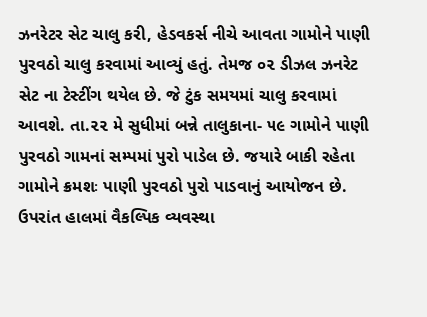ઝનરેટર સેટ ચાલુ કરી, હેડવકર્સ નીચે આવતા ગામોને પાણી પુરવઠો ચાલુ કરવામાં આવ્યું હતું. તેમજ ૦૨ ડીઝલ ઝનરેટ સેટ ના ટેસ્ટીંગ થયેલ છે. જે ટુંક સમયમાં ચાલુ કરવામાં આવશે. તા.૨૨ મે સુધીમાં બન્ને તાલુકાના- ૫૯ ગામોને પાણી પુરવઠો ગામનાં સમ્પમાં પુરો પાડેલ છે. જયારે બાકી રહેતા ગામોને ક્રમશઃ પાણી પુરવઠો પુરો પાડવાનું આયોજન છે.
ઉપરાંત હાલમાં વૈકલ્પિક વ્યવસ્થા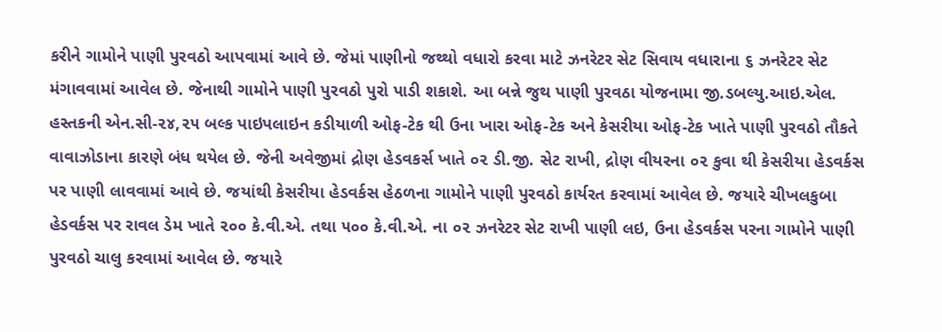કરીને ગામોને પાણી પુરવઠો આપવામાં આવે છે. જેમાં પાણીનો જથ્થો વધારો કરવા માટે ઝનરેટર સેટ સિવાય વધારાના ૬ ઝનરેટર સેટ મંગાવવામાં આવેલ છે. જેનાથી ગામોને પાણી પુરવઠો પુરો પાડી શકાશે. આ બન્ને જુથ પાણી પુરવઠા યોજનામા જી.ડબલ્યુ.આઇ.એલ. હસ્તકની એન.સી-૨૪,૨૫ બલ્ક પાઇપલાઇન કડીયાળી ઓફ-ટેક થી ઉના ખારા ઓફ-ટેક અને કેસરીયા ઓફ-ટેક ખાતે પાણી પુરવઠો તૌકતે વાવાઝોડાના કારણે બંધ થયેલ છે. જેની અવેજીમાં દ્રોણ હેડવકર્સ ખાતે ૦૨ ડી.જી. સેટ રાખી, દ્રોણ વીયરના ૦૨ કુવા થી કેસરીયા હેડવર્કસ પર પાણી લાવવામાં આવે છે. જયાંથી કેસરીયા હેડવર્કસ હેઠળના ગામોને પાણી પુરવઠો કાર્યરત કરવામાં આવેલ છે. જયારે ચીખલકુબા હેડવર્કસ પર રાવલ ડેમ ખાતે ૨૦૦ કે.વી.એ. તથા ૫૦૦ કે.વી.એ. ના ૦૨ ઝનરેટર સેટ રાખી પાણી લઇ, ઉના હેડવર્કસ પરના ગામોને પાણી પુરવઠો ચાલુ કરવામાં આવેલ છે. જયારે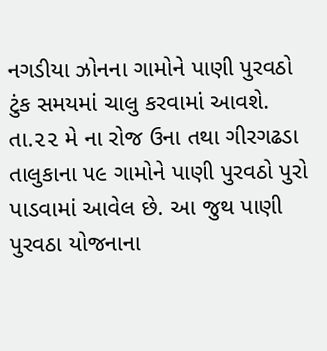નગડીયા ઝોનના ગામોને પાણી પુરવઠો ટુંક સમયમાં ચાલુ કરવામાં આવશે. તા.૨૨ મે ના રોજ ઉના તથા ગીરગઢડા તાલુકાના ૫૯ ગામોને પાણી પુરવઠો પુરો પાડવામાં આવેલ છે. આ જુથ પાણી પુરવઠા યોજનાના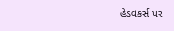હેડવકર્સ પર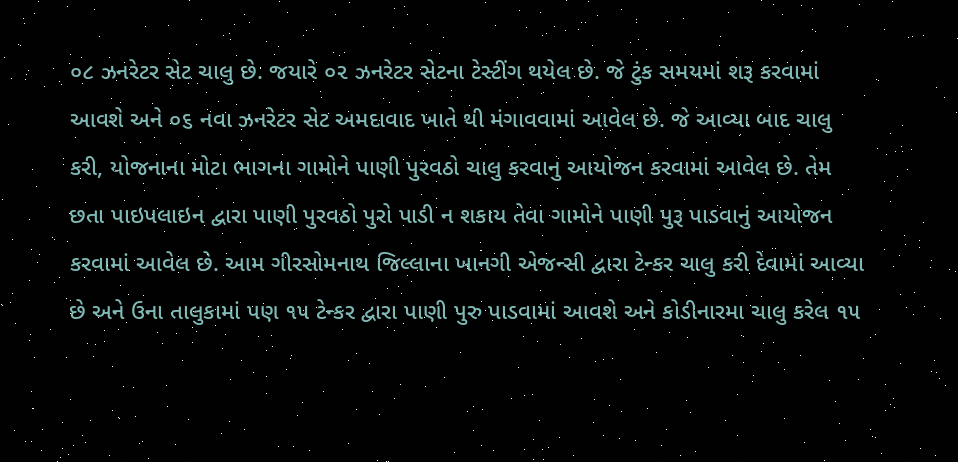૦૮ ઝનરેટર સેટ ચાલુ છે. જયારે ૦૨ ઝનરેટર સેટના ટેસ્ટીંગ થયેલ છે. જે ટુંક સમયમાં શરૂ કરવામાં આવશે અને ૦૬ નવા ઝનરેટર સેટ અમદાવાદ ખાતે થી મંગાવવામાં આવેલ છે. જે આવ્યા બાદ ચાલુ કરી, યોજનાના મોટા ભાગના ગામોને પાણી પુરવઠો ચાલુ કરવાનુ આયોજન કરવામાં આવેલ છે. તેમ છતા પાઇપલાઇન દ્વારા પાણી પુરવઠો પુરો પાડી ન શકાય તેવા ગામોને પાણી પુરૂ પાડવાનું આયોજન કરવામાં આવેલ છે. આમ ગીરસોમનાથ જિલ્લાના ખાનગી એજન્સી દ્વારા ટેન્કર ચાલુ કરી દેવામાં આવ્યા છે અને ઉના તાલુકામાં પણ ૧૫ ટેન્કર દ્વારા પાણી પુરુ પાડવામાં આવશે અને કોડીનારમા ચાલુ કરેલ ૧૫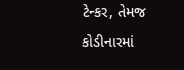ટેન્કર, તેમજ કોડીનારમાં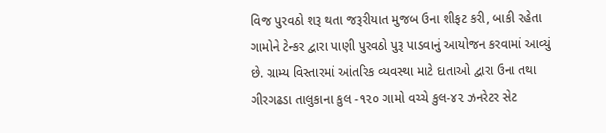વિજ પુરવઠો શરૂ થતા જરૂરીયાત મુજબ ઉના શીફટ કરી, બાકી રહેતા ગામોને ટેન્કર દ્વારા પાણી પુરવઠો પુરૂ પાડવાનું આયોજન કરવામાં આવ્યું છે. ગ્રામ્ય વિસ્તારમાં આંતરિક વ્યવસ્થા માટે દાતાઓ દ્વારા ઉના તથા ગીરગઢડા તાલુકાના કુલ -૧૨૦ ગામો વચ્ચે કુલ-૪૨ ઝનરેટર સેટ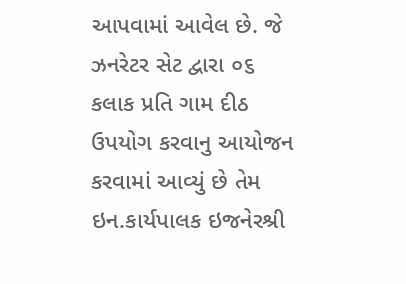આપવામાં આવેલ છે. જે ઝનરેટર સેટ દ્વારા ૦૬ કલાક પ્રતિ ગામ દીઠ ઉપયોગ કરવાનુ આયોજન કરવામાં આવ્યું છે તેમ ઇન.કાર્યપાલક ઇજનેરશ્રી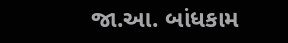જા.આ. બાંધકામ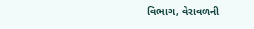વિભાગ, વેરાવળની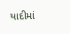યાદીમાં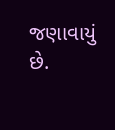જણાવાયું છે.